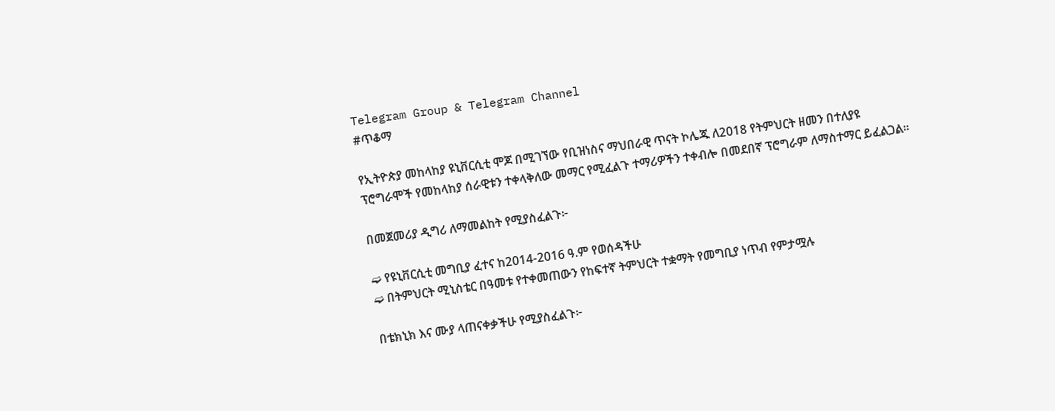Telegram Group & Telegram Channel
#ጥቆማ

የኢትዮጵያ መከላከያ ዩኒቨርሲቲ ሞጆ በሚገኘው የቢዝነስና ማህበራዊ ጥናት ኮሌጁ ለ2018 የትምህርት ዘመን በተለያዩ ፕሮግራሞች የመከላከያ ሰራዊቱን ተቀላቅለው መማር የሚፈልጉ ተማሪዎችን ተቀብሎ በመደበኛ ፕሮግራም ለማስተማር ይፈልጋል፡፡

በመጀመሪያ ዲግሪ ለማመልከት የሚያስፈልጉ፦

➫ የዩኒቨርሲቲ መግቢያ ፈተና ከ2014-2016 ዓ.ም የወሰዳችሁ
➫ በትምህርት ሚኒስቴር በዓመቱ የተቀመጠውን የከፍተኛ ትምህርት ተቋማት የመግቢያ ነጥብ የምታሟሉ

በቴክኒክ እና ሙያ ላጠናቀቃችሁ የሚያስፈልጉ፦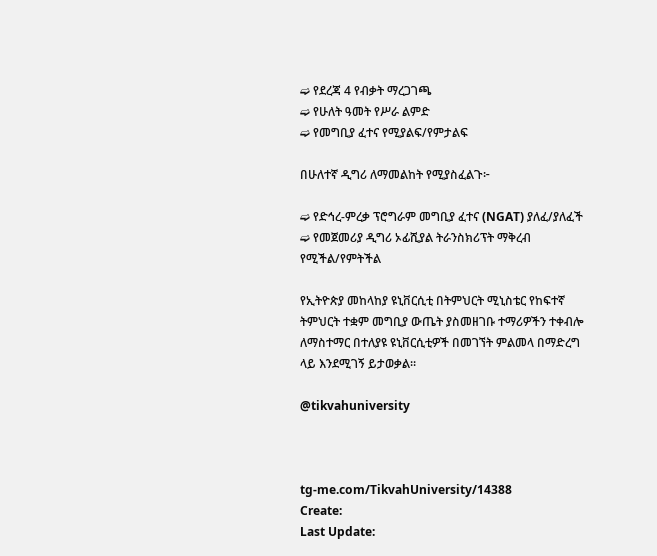➫ የደረጃ 4 የብቃት ማረጋገጫ
➫ የሁለት ዓመት የሥራ ልምድ
➫ የመግቢያ ፈተና የሚያልፍ/የምታልፍ

በሁለተኛ ዲግሪ ለማመልከት የሚያስፈልጉ፦

➫ የድኅረ-ምረቃ ፕሮግራም መግቢያ ፈተና (NGAT) ያለፈ/ያለፈች
➫ የመጀመሪያ ዲግሪ ኦፊሺያል ትራንስክሪፕት ማቅረብ የሚችል/የምትችል

የኢትዮጵያ መከላከያ ዩኒቨርሲቲ በትምህርት ሚኒስቴር የከፍተኛ ትምህርት ተቋም መግቢያ ውጤት ያስመዘገቡ ተማሪዎችን ተቀብሎ ለማስተማር በተለያዩ ዩኒቨርሲቲዎች በመገኘት ምልመላ በማድረግ ላይ እንደሚገኝ ይታወቃል።

@tikvahuniversity



tg-me.com/TikvahUniversity/14388
Create:
Last Update: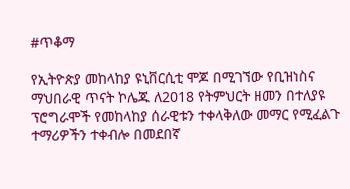#ጥቆማ

የኢትዮጵያ መከላከያ ዩኒቨርሲቲ ሞጆ በሚገኘው የቢዝነስና ማህበራዊ ጥናት ኮሌጁ ለ2018 የትምህርት ዘመን በተለያዩ ፕሮግራሞች የመከላከያ ሰራዊቱን ተቀላቅለው መማር የሚፈልጉ ተማሪዎችን ተቀብሎ በመደበኛ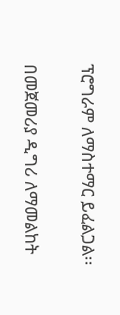ፕሮግራም ለማስተማር ይፈልጋል፡፡

በመጀመሪያ ዲግሪ ለማመልከት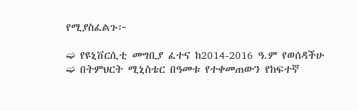የሚያስፈልጉ፦

➫ የዩኒቨርሲቲ መግቢያ ፈተና ከ2014-2016 ዓ.ም የወሰዳችሁ
➫ በትምህርት ሚኒስቴር በዓመቱ የተቀመጠውን የከፍተኛ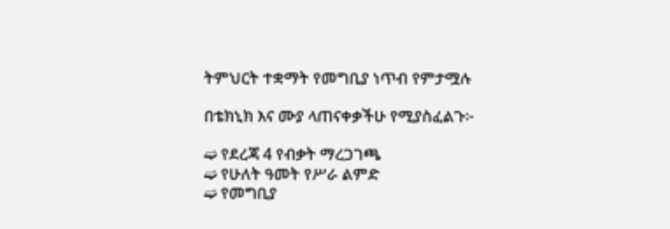ትምህርት ተቋማት የመግቢያ ነጥብ የምታሟሉ

በቴክኒክ እና ሙያ ላጠናቀቃችሁ የሚያስፈልጉ፦

➫ የደረጃ 4 የብቃት ማረጋገጫ
➫ የሁለት ዓመት የሥራ ልምድ
➫ የመግቢያ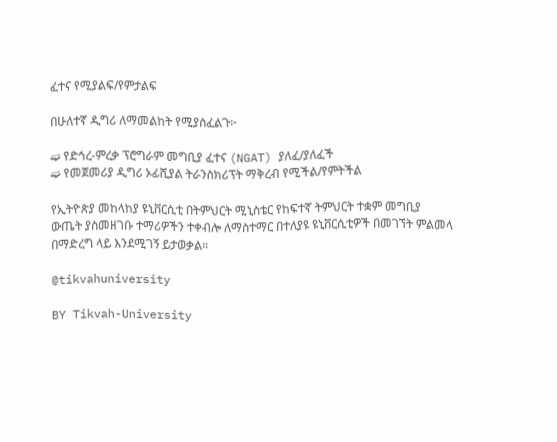ፈተና የሚያልፍ/የምታልፍ

በሁለተኛ ዲግሪ ለማመልከት የሚያስፈልጉ፦

➫ የድኅረ-ምረቃ ፕሮግራም መግቢያ ፈተና (NGAT) ያለፈ/ያለፈች
➫ የመጀመሪያ ዲግሪ ኦፊሺያል ትራንስክሪፕት ማቅረብ የሚችል/የምትችል

የኢትዮጵያ መከላከያ ዩኒቨርሲቲ በትምህርት ሚኒስቴር የከፍተኛ ትምህርት ተቋም መግቢያ ውጤት ያስመዘገቡ ተማሪዎችን ተቀብሎ ለማስተማር በተለያዩ ዩኒቨርሲቲዎች በመገኘት ምልመላ በማድረግ ላይ እንደሚገኝ ይታወቃል።

@tikvahuniversity

BY Tikvah-University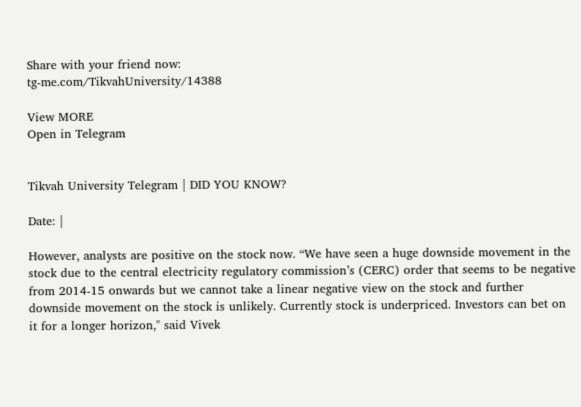Share with your friend now:
tg-me.com/TikvahUniversity/14388

View MORE
Open in Telegram


Tikvah University Telegram | DID YOU KNOW?

Date: |

However, analysts are positive on the stock now. “We have seen a huge downside movement in the stock due to the central electricity regulatory commission’s (CERC) order that seems to be negative from 2014-15 onwards but we cannot take a linear negative view on the stock and further downside movement on the stock is unlikely. Currently stock is underpriced. Investors can bet on it for a longer horizon," said Vivek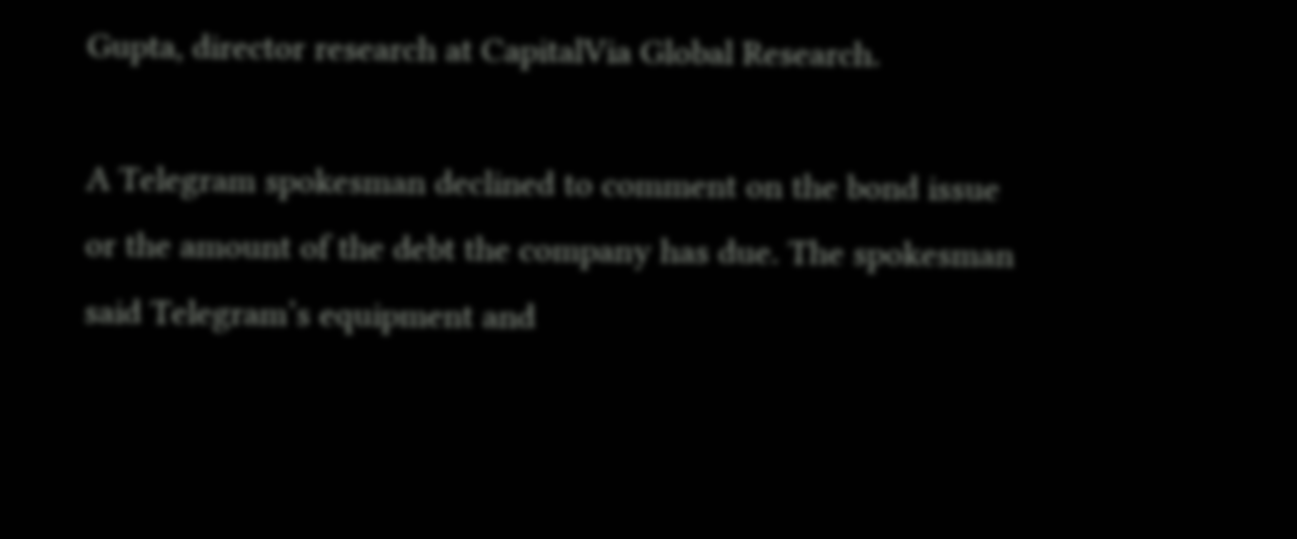Gupta, director research at CapitalVia Global Research.

A Telegram spokesman declined to comment on the bond issue or the amount of the debt the company has due. The spokesman said Telegram’s equipment and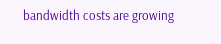bandwidth costs are growing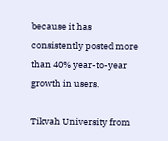because it has consistently posted more than 40% year-to-year growth in users.

Tikvah University from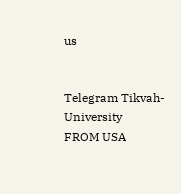us


Telegram Tikvah-University
FROM USA